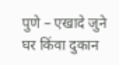पुणे – एखादे जुने घर किंवा दुकान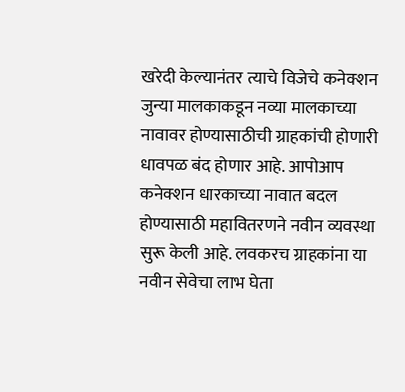खरेदी केल्यानंतर त्याचे विजेचे कनेक्शन जुन्या मालकाकडून नव्या मालकाच्या नावावर होण्यासाठीची ग्राहकांची होणारी धावपळ बंद होणार आहे. आपोआप कनेक्शन धारकाच्या नावात बदल होण्यासाठी महावितरणने नवीन व्यवस्था सुरू केली आहे. लवकरच ग्राहकांना या नवीन सेवेचा लाभ घेता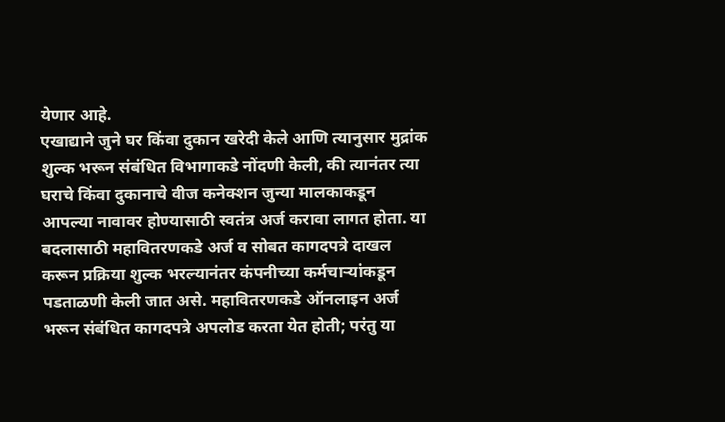येणार आहे.
एखाद्याने जुने घर किंवा दुकान खरेदी केले आणि त्यानुसार मुद्रांक शुल्क भरून संबंधित विभागाकडे नोंदणी केली, की त्यानंतर त्या घराचे किंवा दुकानाचे वीज कनेक्शन जुन्या मालकाकडून आपल्या नावावर होण्यासाठी स्वतंत्र अर्ज करावा लागत होता. या बदलासाठी महावितरणकडे अर्ज व सोबत कागदपत्रे दाखल करून प्रक्रिया शुल्क भरल्यानंतर कंपनीच्या कर्मचाऱ्यांकडून पडताळणी केली जात असे. महावितरणकडे ऑनलाइन अर्ज भरून संबंधित कागदपत्रे अपलोड करता येत होती; परंतु या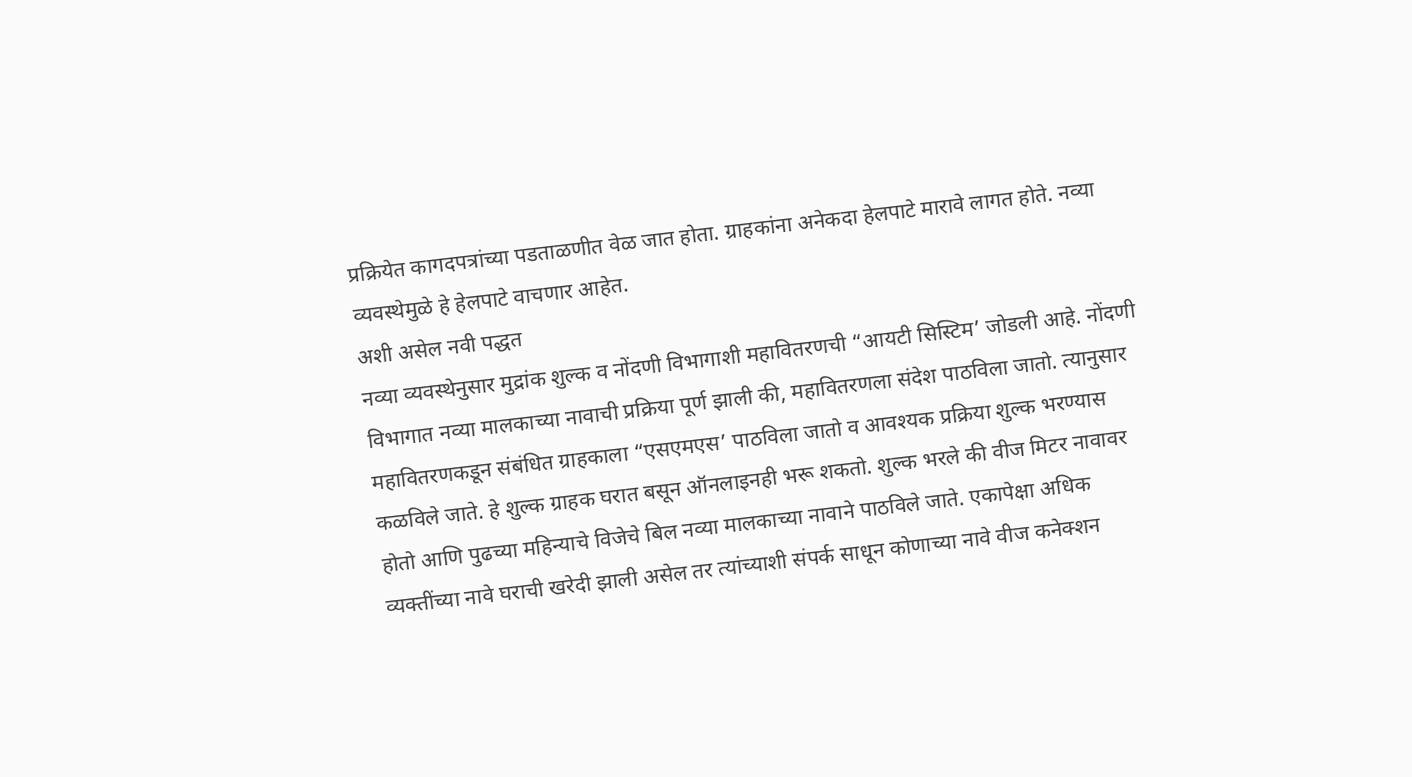प्रक्रियेत कागदपत्रांच्या पडताळणीत वेळ जात होता. ग्राहकांना अनेकदा हेलपाटे मारावे लागत होते. नव्या व्यवस्थेमुळे हे हेलपाटे वाचणार आहेत.
अशी असेल नवी पद्धत
नव्या व्यवस्थेनुसार मुद्रांक शुल्क व नोंदणी विभागाशी महावितरणची “आयटी सिस्टिम’ जोडली आहे. नोंदणी विभागात नव्या मालकाच्या नावाची प्रक्रिया पूर्ण झाली की, महावितरणला संदेश पाठविला जातो. त्यानुसार महावितरणकडून संबंधित ग्राहकाला “एसएमएस’ पाठविला जातो व आवश्यक प्रक्रिया शुल्क भरण्यास कळविले जाते. हे शुल्क ग्राहक घरात बसून ऑनलाइनही भरू शकतो. शुल्क भरले की वीज मिटर नावावर होतो आणि पुढच्या महिन्याचे विजेचे बिल नव्या मालकाच्या नावाने पाठविले जाते. एकापेक्षा अधिक व्यक्तींच्या नावे घराची खरेदी झाली असेल तर त्यांच्याशी संपर्क साधून कोणाच्या नावे वीज कनेक्शन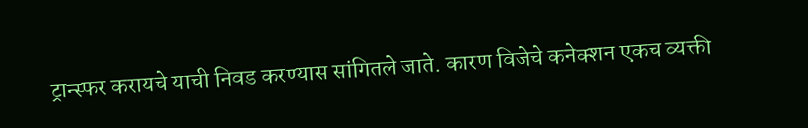ट्रान्स्फर करायचे याची निवड करण्यास सांगितले जाते. कारण विजेचे कनेक्शन एकच व्यक्ती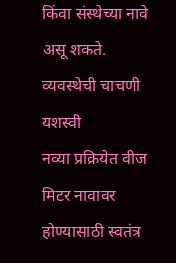किंवा संस्थेच्या नावे असू शकते.
व्यवस्थेची चाचणी यशस्वी
नव्या प्रक्रियेत वीज मिटर नावावर होण्यासाठी स्वतंत्र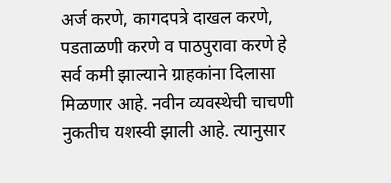अर्ज करणे, कागदपत्रे दाखल करणे, पडताळणी करणे व पाठपुरावा करणे हे सर्व कमी झाल्याने ग्राहकांना दिलासा मिळणार आहे. नवीन व्यवस्थेची चाचणी नुकतीच यशस्वी झाली आहे. त्यानुसार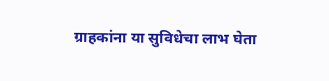ग्राहकांना या सुविधेचा लाभ घेता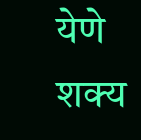येणे शक्य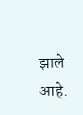झाले आहे.